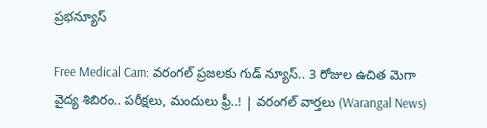ప్రభన్యూస్

Free Medical Cam: వరంగల్ ప్రజలకు గుడ్ న్యూస్.. 3 రోజుల ఉచిత మెగా వైద్య శిబిరం.. పరీక్షలు, మందులు ఫ్రీ..! | వరంగల్ వార్తలు (Warangal News)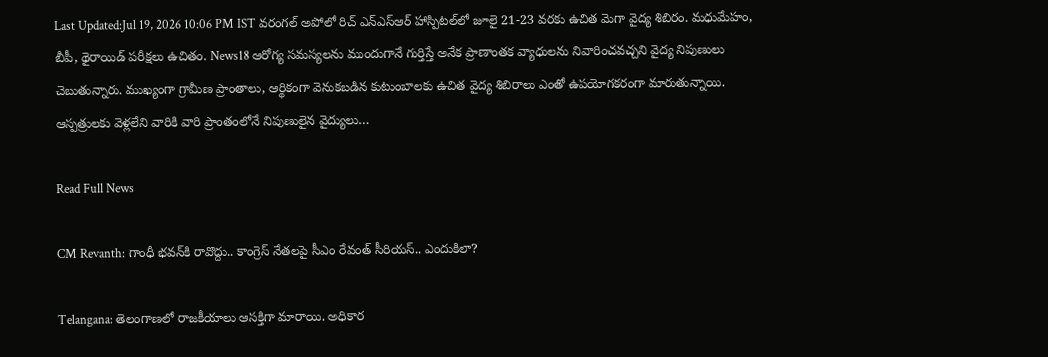Last Updated:Jul 19, 2026 10:06 PM IST వరంగల్ అపోలో రిచ్ ఎన్ఎస్ఆర్ హాస్పిటల్‌లో జూలై 21-23 వరకు ఉచిత మెగా వైద్య శిబిరం. మధుమేహం, బీపీ, థైరాయిడ్ పరీక్షలు ఉచితం. News18 ఆరోగ్య సమస్యలను ముందుగానే గుర్తిస్తే అనేక ప్రాణాంతక వ్యాధులను నివారించవచ్చని వైద్య నిపుణులు చెబుతున్నారు. ముఖ్యంగా గ్రామీణ ప్రాంతాలు, ఆర్థికంగా వెనుకబడిన కుటుంబాలకు ఉచిత వైద్య శిబిరాలు ఎంతో ఉపయోగకరంగా మారుతున్నాయి. ఆస్పత్రులకు వెళ్లలేని వారికి వారి ప్రాంతంలోనే నిపుణులైన వైద్యులు…

Read Full News

CM Revanth: గాంధీ భవన్‌కి రావొద్దు.. కాంగ్రెస్ నేతలపై సీఎం రేవంత్ సీరియస్.. ఎందుకిలా?

Telangana: తెలంగాణలో రాజకీయాలు ఆసక్తిగా మారాయి. అధికార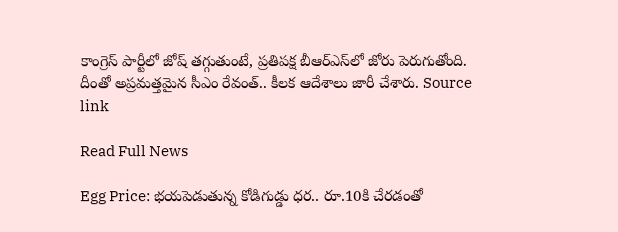కాంగ్రెస్ పార్టీలో జోష్ తగ్గుతుంటే, ప్రతిపక్ష బీఆర్ఎస్‌లో జోరు పెరుగుతోంది. దీంతో అప్రమత్తమైన సీఎం రేవంత్.. కీలక ఆదేశాలు జారీ చేశారు. Source link

Read Full News

Egg Price: భయపెడుతున్న కోడిగుడ్డు ధర.. రూ.10కి చేరడంతో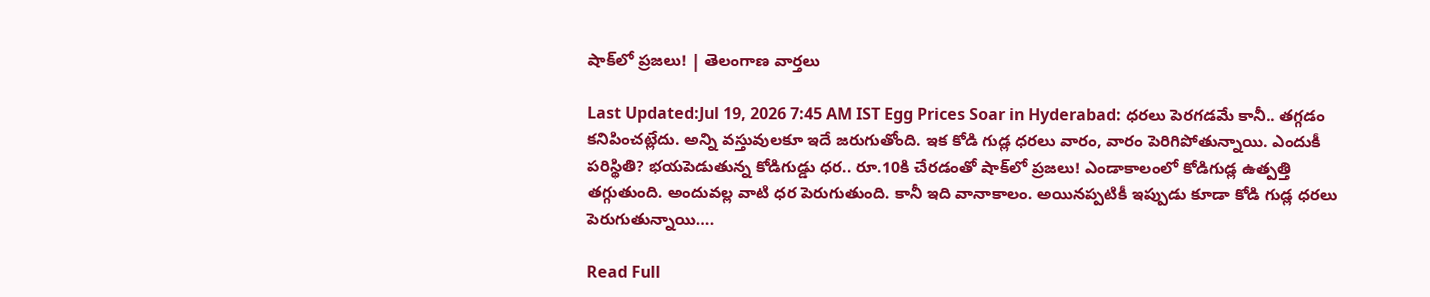షాక్‌లో ప్రజలు! | తెలంగాణ వార్తలు

Last Updated:Jul 19, 2026 7:45 AM IST Egg Prices Soar in Hyderabad: ధరలు పెరగడమే కానీ.. తగ్గడం కనిపించట్లేదు. అన్ని వస్తువులకూ ఇదే జరుగుతోంది. ఇక కోడి గుడ్ల ధరలు వారం, వారం పెరిగిపోతున్నాయి. ఎందుకీ పరిస్థితి? భయపెడుతున్న కోడిగుడ్డు ధర.. రూ.10కి చేరడంతో షాక్‌లో ప్రజలు! ఎండాకాలంలో కోడిగుడ్ల ఉత్పత్తి తగ్గుతుంది. అందువల్ల వాటి ధర పెరుగుతుంది. కానీ ఇది వానాకాలం. అయినప్పటికీ ఇప్పుడు కూడా కోడి గుడ్ల ధరలు పెరుగుతున్నాయి….

Read Full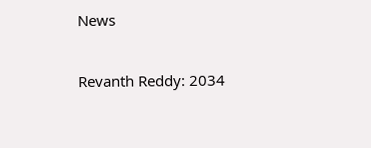News

Revanth Reddy: 2034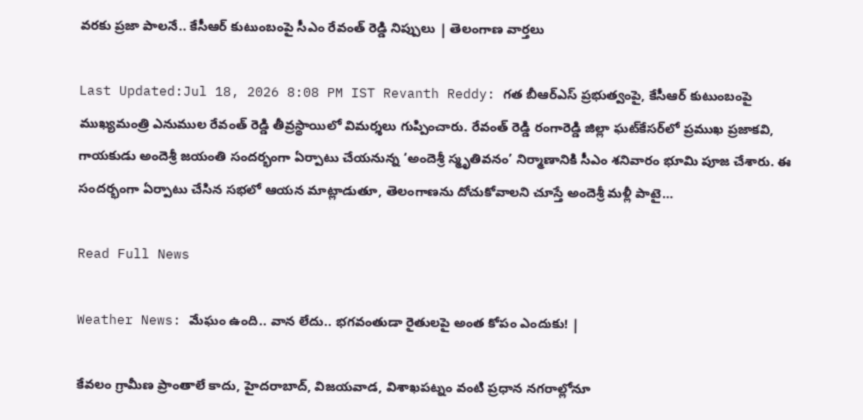వరకు ప్రజా పాలనే.. కేసీఆర్ కుటుంబంపై సీఎం రేవంత్ రెడ్డి నిప్పులు | తెలంగాణ వార్తలు

Last Updated:Jul 18, 2026 8:08 PM IST Revanth Reddy: గత బీఆర్ఎస్ ప్రభుత్వంపై, కేసీఆర్ కుటుంబంపై ముఖ్యమంత్రి ఎనుముల రేవంత్ రెడ్డి తీవ్రస్థాయిలో విమర్శలు గుప్పించారు. రేవంత్ రెడ్డి రంగారెడ్డి జిల్లా ఘట్‌కేసర్‌లో ప్రముఖ ప్రజాకవి, గాయకుడు అందెశ్రీ జయంతి సందర్భంగా ఏర్పాటు చేయనున్న ‘అందెశ్రీ స్మృతివనం’ నిర్మాణానికి సీఎం శనివారం భూమి పూజ చేశారు. ఈ సందర్భంగా ఏర్పాటు చేసిన సభలో ఆయన మాట్లాడుతూ, తెలంగాణను దోచుకోవాలని చూస్తే అందెశ్రీ మళ్లీ పాటై…

Read Full News

Weather News: మేఘం ఉంది.. వాన లేదు.. భగవంతుడా రైతులపై అంత కోపం ఎందుకు! |

కేవలం గ్రామీణ ప్రాంతాలే కాదు, హైదరాబాద్, విజయవాడ, విశాఖపట్నం వంటి ప్రధాన నగరాల్లోనూ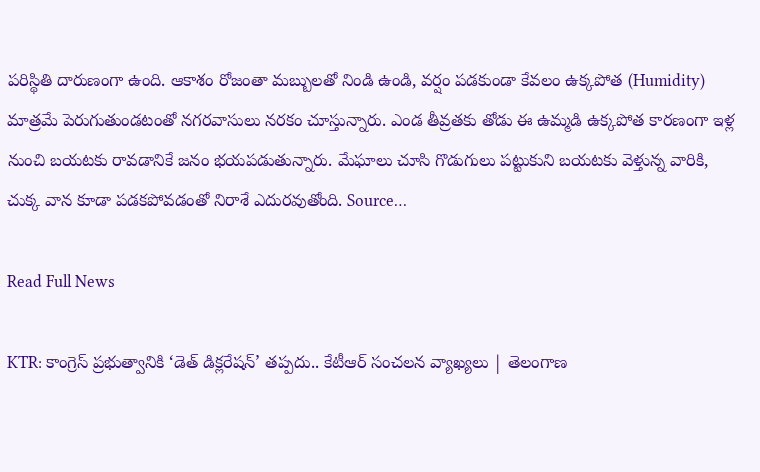పరిస్థితి దారుణంగా ఉంది. ఆకాశం రోజంతా మబ్బులతో నిండి ఉండి, వర్షం పడకుండా కేవలం ఉక్కపోత (Humidity) మాత్రమే పెరుగుతుండటంతో నగరవాసులు నరకం చూస్తున్నారు. ఎండ తీవ్రతకు తోడు ఈ ఉమ్మడి ఉక్కపోత కారణంగా ఇళ్ల నుంచి బయటకు రావడానికే జనం భయపడుతున్నారు. మేఘాలు చూసి గొడుగులు పట్టుకుని బయటకు వెళ్తున్న వారికి, చుక్క వాన కూడా పడకపోవడంతో నిరాశే ఎదురవుతోంది. Source…

Read Full News

KTR: కాంగ్రెస్ ప్రభుత్వానికి ‘డెత్ డిక్లరేషన్’ తప్పదు.. కేటీఆర్ సంచలన వ్యాఖ్యలు | తెలంగాణ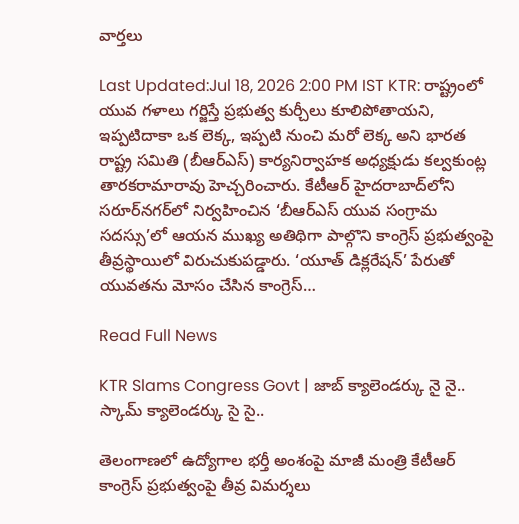వార్తలు

Last Updated:Jul 18, 2026 2:00 PM IST KTR: రాష్ట్రంలో యువ గళాలు గర్జిస్తే ప్రభుత్వ కుర్చీలు కూలిపోతాయని, ఇప్పటిదాకా ఒక లెక్క, ఇప్పటి నుంచి మరో లెక్క అని భారత రాష్ట్ర సమితి (బీఆర్ఎస్) కార్యనిర్వాహక అధ్యక్షుడు కల్వకుంట్ల తారకరామారావు హెచ్చరించారు. కేటీఆర్ హైదరాబాద్‌లోని సరూర్‌నగర్‌లో నిర్వహించిన ‘బీఆర్‌ఎస్ యువ సంగ్రామ సదస్సు’లో ఆయన ముఖ్య అతిథిగా పాల్గొని కాంగ్రెస్ ప్రభుత్వంపై తీవ్రస్థాయిలో విరుచుకుపడ్డారు. ‘యూత్ డిక్లరేషన్’ పేరుతో యువతను మోసం చేసిన కాంగ్రెస్…

Read Full News

KTR Slams Congress Govt | జాబ్ క్యాలెండర్కు నై నై.. స్కామ్ క్యాలెండర్కు సై సై..

తెలంగాణలో ఉద్యోగాల భర్తీ అంశంపై మాజీ మంత్రి కేటీఆర్ కాంగ్రెస్ ప్రభుత్వంపై తీవ్ర విమర్శలు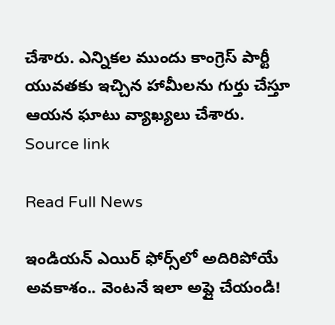చేశారు. ఎన్నికల ముందు కాంగ్రెస్ పార్టీ యువతకు ఇచ్చిన హామీలను గుర్తు చేస్తూ ఆయన ఘాటు వ్యాఖ్యలు చేశారు. Source link

Read Full News

ఇండియన్ ఎయిర్ ఫోర్స్‌లో అదిరిపోయే అవకాశం.. వెంటనే ఇలా అప్లై చేయండి!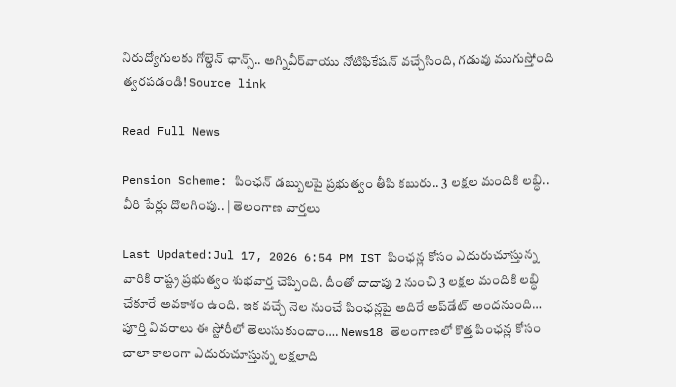నిరుద్యోగులకు గోల్డెన్ ఛాన్స్.. అగ్నివీర్‌వాయు నోటిఫికేషన్ వచ్చేసింది, గడువు ముగుస్తోంది త్వరపడండి! Source link

Read Full News

Pension Scheme: పింఛన్ డబ్బులపై ప్రభుత్వం తీపి కబురు.. 3 లక్షల మందికి లబ్ధి.. వీరి పేర్లు దొలగింపు.. | తెలంగాణ వార్తలు

Last Updated:Jul 17, 2026 6:54 PM IST పింఛన్ల కోసం ఎదురుచూస్తున్న వారికి రాష్ట్ర ప్రభుత్వం శుభవార్త చెప్పింది. దీంతో దాదాపు 2 నుంచి 3 లక్షల మందికి లబ్ధి చేకూరే అవకాశం ఉంది. ఇక వచ్చే నెల నుంచే పింఛన్లపై అదిరే అప్‌డేట్ అందనుంది… పూర్తి వివరాలు ఈ స్టోరీలో తెలుసుకుందాం…. News18 తెలంగాణలో కొత్త పింఛన్ల కోసం చాలా కాలంగా ఎదురుచూస్తున్న లక్షలాది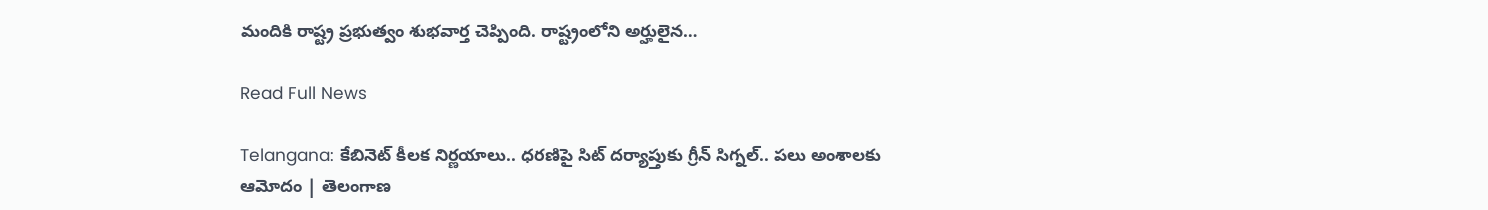మందికి రాష్ట్ర ప్రభుత్వం శుభవార్త చెప్పింది. రాష్ట్రంలోని అర్హులైన…

Read Full News

Telangana: కేబినెట్ కీలక నిర్ణయాలు.. ధరణిపై సిట్ దర్యాప్తుకు గ్రీన్ సిగ్నల్.. పలు అంశాలకు ఆమోదం | తెలంగాణ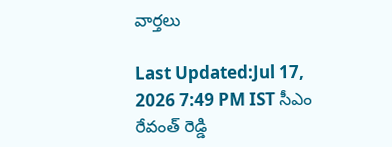వార్తలు

Last Updated:Jul 17, 2026 7:49 PM IST సీఎం రేవంత్ రెడ్డి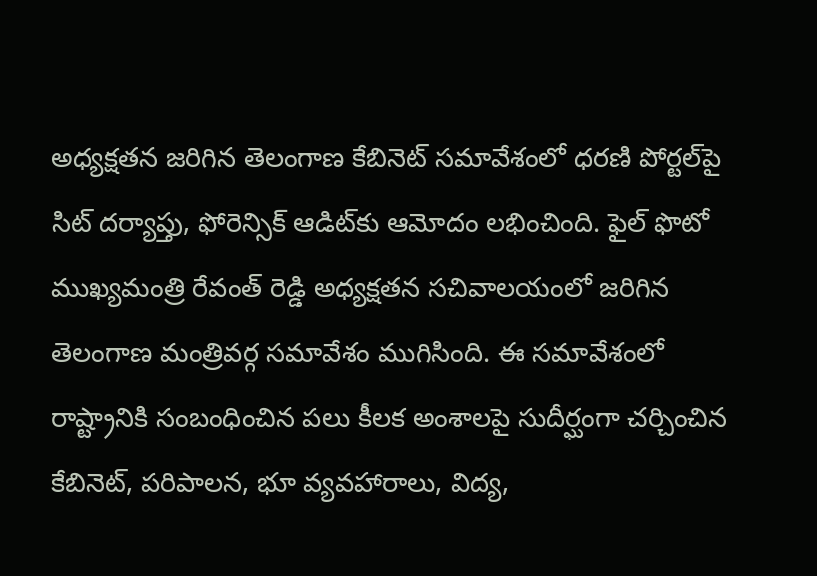అధ్యక్షతన జరిగిన తెలంగాణ కేబినెట్ సమావేశంలో ధరణి పోర్టల్‌పై సిట్ దర్యాప్తు, ఫోరెన్సిక్ ఆడిట్‌కు ఆమోదం లభించింది. ఫైల్ ఫొటో ముఖ్యమంత్రి రేవంత్ రెడ్డి అధ్యక్షతన సచివాలయంలో జరిగిన తెలంగాణ మంత్రివర్గ సమావేశం ముగిసింది. ఈ సమావేశంలో రాష్ట్రానికి సంబంధించిన పలు కీలక అంశాలపై సుదీర్ఘంగా చర్చించిన కేబినెట్, పరిపాలన, భూ వ్యవహారాలు, విద్య,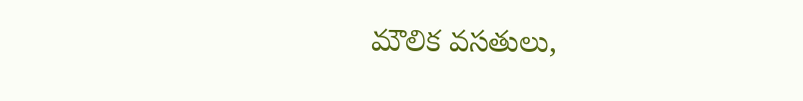మౌలిక వసతులు,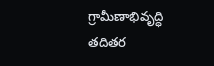గ్రామీణాభివృద్ధి తదితర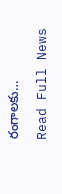రంగాలకు…

Read Full News